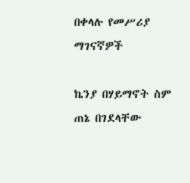በቀላሉ የመሥሪያ ማገናኛዎች

ኬንያ በሃይማኖት ስም ጠኔ በገደላቸው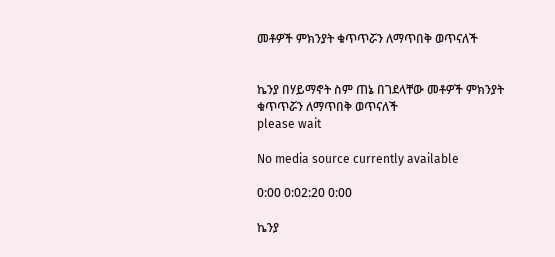መቶዎች ምክንያት ቁጥጥሯን ለማጥበቅ ወጥናለች


ኬንያ በሃይማኖት ስም ጠኔ በገደላቸው መቶዎች ምክንያት ቁጥጥሯን ለማጥበቅ ወጥናለች
please wait

No media source currently available

0:00 0:02:20 0:00

ኬንያ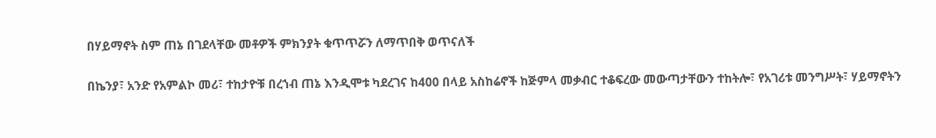በሃይማኖት ስም ጠኔ በገደላቸው መቶዎች ምክንያት ቁጥጥሯን ለማጥበቅ ወጥናለች

በኬንያ፣ አንድ የአምልኮ መሪ፣ ተከታዮቹ በረኀብ ጠኔ እንዲሞቱ ካደረገና ከ400 በላይ አስከሬኖች ከጅምላ መቃብር ተቆፍረው መውጣታቸውን ተከትሎ፣ የአገሪቱ መንግሥት፣ ሃይማኖትን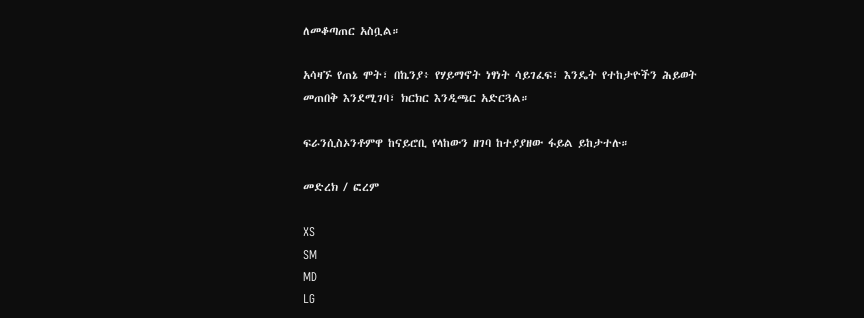ለመቆጣጠር አስቧል።

አሳዛኙ የጠኔ ሞት፣ በኬንያ፥ የሃይማኖት ነፃነት ሳይገፈፍ፣ እንዴት የተከታዮችን ሕይወት መጠበቅ እንደሚገባ፣ ክርክር እንዲጫር አድርጓል።

ፍራንሲስኦንቶምዋ ከናይሮቢ የላከውን ዘገባ ከተያያዘው ፋይል ይከታተሉ።

መድረክ / ፎረም

XS
SM
MD
LG